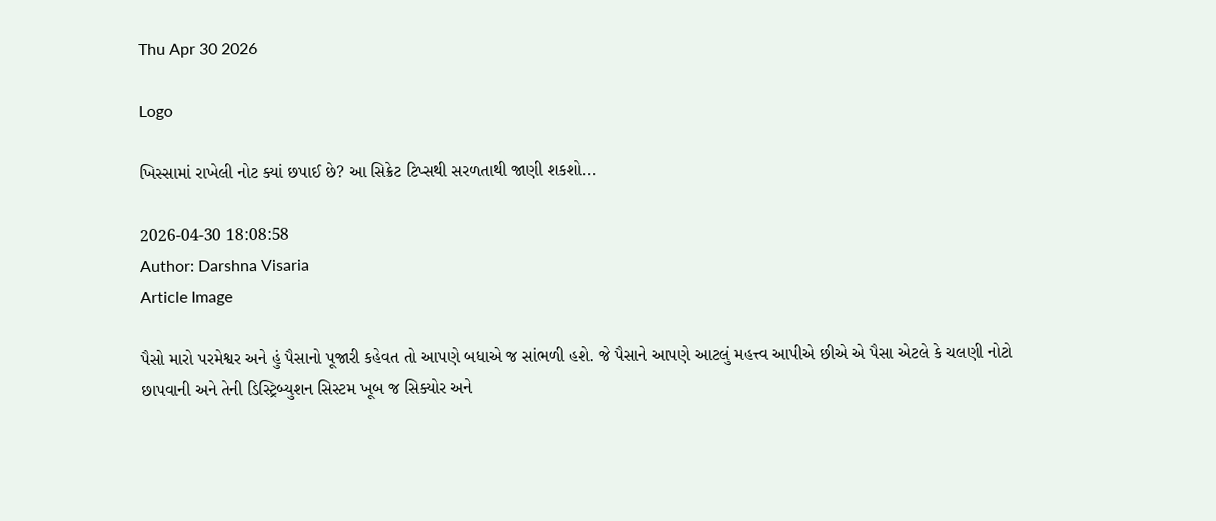Thu Apr 30 2026

Logo

ખિસ્સામાં રાખેલી નોટ ક્યાં છપાઈ છે? આ સિક્રેટ ટિપ્સથી સરળતાથી જાણી શકશો...

2026-04-30 18:08:58
Author: Darshna Visaria
Article Image

પૈસો મારો પરમેશ્વર અને હું પૈસાનો પૂજારી કહેવત તો આપણે બધાએ જ સાંભળી હશે. જે પૈસાને આપણે આટલું મહત્ત્વ આપીએ છીએ એ પૈસા એટલે કે ચલણી નોટો છાપવાની અને તેની ડિસ્ટ્રિબ્યુશન સિસ્ટમ ખૂબ જ સિક્યોર અને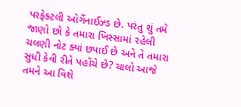પરફેક્ટલી ઓર્ગેનાઈઝ્ડ છે. પરંતુ શું તમે જાણો છો કે તમારા ખિસ્સામાં રહેલી ચલણી નોટ ક્યાં છપાઈ છે અને તે તમારા સુધી કેવી રીતે પહોંચે છે? ચાલો આજે તમને આ વિશે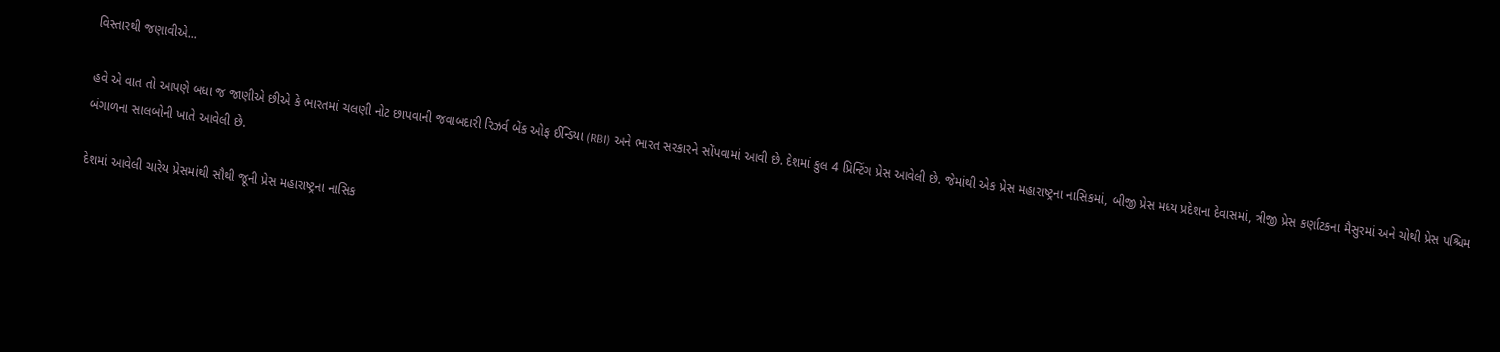વિસ્તારથી જણાવીએ...

હવે એ વાત તો આપણે બધા જ જાણીએ છીએ કે ભારતમાં ચલણી નોટ છાપવાની જવાબદારી રિઝર્વ બેંક ઓફ ઈન્ડિયા (RBI) અને ભારત સરકારને સોંપવામાં આવી છે. દેશમાં કુલ 4 પ્રિન્ટિંગ પ્રેસ આવેલી છે. જેમાંથી એક પ્રેસ મહારાષ્ટ્રના નાસિકમાં, બીજી પ્રેસ મધ્ય પ્રદેશના દેવાસમાં, ત્રીજી પ્રેસ કર્ણાટકના મૈસુરમાં અને ચોથી પ્રેસ પશ્ચિમ બંગાળના સાલબોની ખાતે આવેલી છે.

દેશમાં આવેલી ચારેય પ્રેસમાંથી સૌથી જૂની પ્રેસ મહારાષ્ટ્રના નાસિક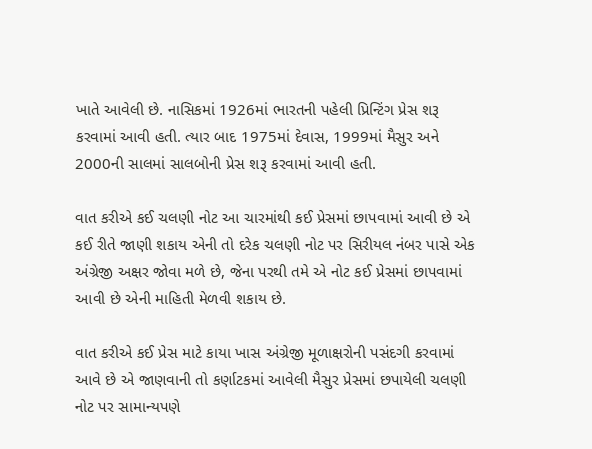ખાતે આવેલી છે. નાસિકમાં 1926માં ભારતની પહેલી પ્રિન્ટિંગ પ્રેસ શરૂ કરવામાં આવી હતી. ત્યાર બાદ 1975માં દેવાસ, 1999માં મૈસુર અને 2000ની સાલમાં સાલબોની પ્રેસ શરૂ કરવામાં આવી હતી.

વાત કરીએ કઈ ચલણી નોટ આ ચારમાંથી કઈ પ્રેસમાં છાપવામાં આવી છે એ કઈ રીતે જાણી શકાય એની તો દરેક ચલણી નોટ પર સિરીયલ નંબર પાસે એક અંગ્રેજી અક્ષર જોવા મળે છે, જેના પરથી તમે એ નોટ કઈ પ્રેસમાં છાપવામાં આવી છે એની માહિતી મેળવી શકાય છે.

વાત કરીએ કઈ પ્રેસ માટે કાયા ખાસ અંગ્રેજી મૂળાક્ષરોની પસંદગી કરવામાં આવે છે એ જાણવાની તો કર્ણાટકમાં આવેલી મૈસુર પ્રેસમાં છપાયેલી ચલણી નોટ પર સામાન્યપણે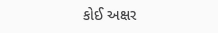કોઈ અક્ષર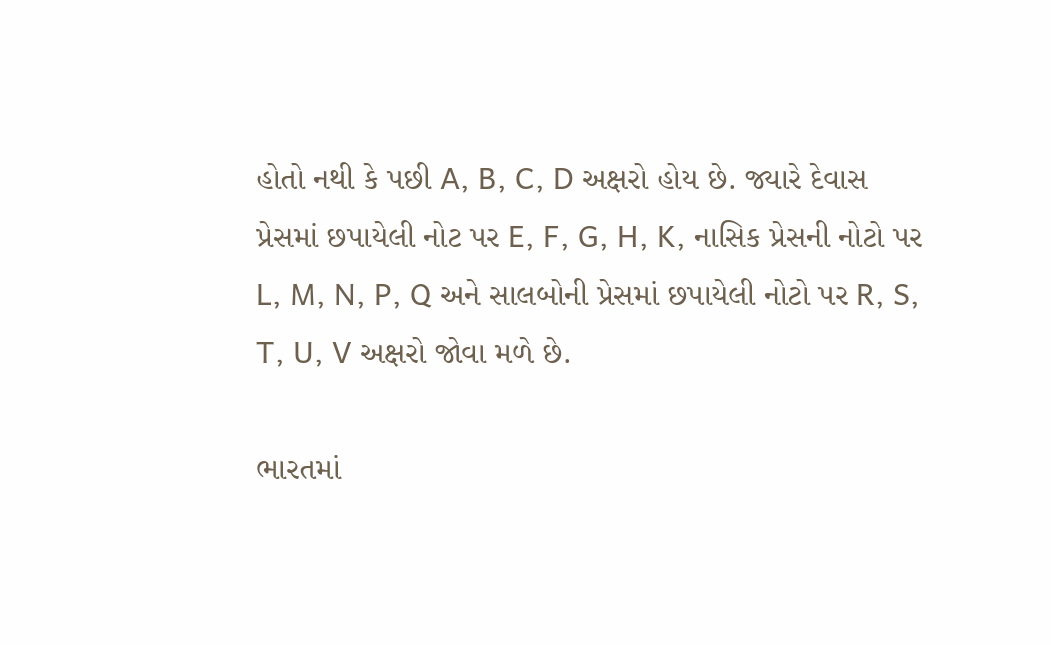હોતો નથી કે પછી A, B, C, D અક્ષરો હોય છે. જ્યારે દેવાસ પ્રેસમાં છપાયેલી નોટ પર E, F, G, H, K, નાસિક પ્રેસની નોટો પર L, M, N, P, Q અને સાલબોની પ્રેસમાં છપાયેલી નોટો પર R, S, T, U, V અક્ષરો જોવા મળે છે.

ભારતમાં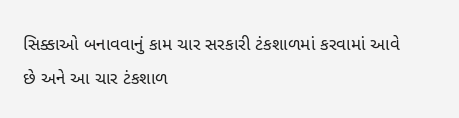સિક્કાઓ બનાવવાનું કામ ચાર સરકારી ટંકશાળમાં કરવામાં આવે છે અને આ ચાર ટંકશાળ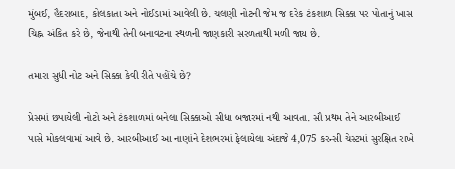મુંબઈ, હૈદરાબાદ, કોલકાતા અને નોઈડામાં આવેલી છે. ચલણી નોટની જેમ જ દરેક ટંકશાળ સિક્કા પર પોતાનું ખાસ ચિહ્ન અંકિત કરે છે, જેનાથી તેની બનાવટના સ્થળની જાણકારી સરળતાથી મળી જાય છે.

તમારા સુધી નોટ અને સિક્કા કેવી રીતે પહોંચે છે?

પ્રેસમાં છપાયેલી નોટો અને ટંકશાળમાં બનેલા સિક્કાઓ સીધા બજારમાં નથી આવતા. સૌ પ્રથમ તેને આરબીઆઈ પાસે મોકલવામાં આવે છે. આરબીઆઈ આ નાણાંને દેશભરમાં ફેલાયેલા અંદાજે 4,075 કરન્સી ચેસ્ટમાં સુરક્ષિત રાખે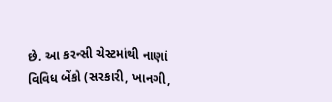છે. આ કરન્સી ચેસ્ટમાંથી નાણાં વિવિધ બેંકો (સરકારી, ખાનગી,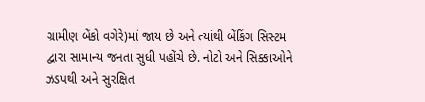ગ્રામીણ બેંકો વગેરે)માં જાય છે અને ત્યાંથી બેંકિંગ સિસ્ટમ દ્વારા સામાન્ય જનતા સુધી પહોંચે છે. નોટો અને સિક્કાઓને ઝડપથી અને સુરક્ષિત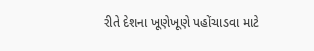રીતે દેશના ખૂણેખૂણે પહોંચાડવા માટે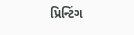પ્રિન્ટિંગ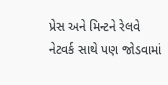પ્રેસ અને મિન્ટને રેલવે નેટવર્ક સાથે પણ જોડવામાં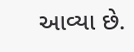આવ્યા છે.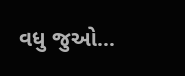વધુ જુઓ...